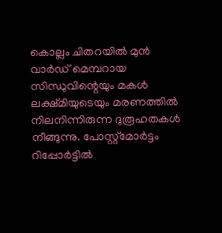കൊല്ലം ചിതറയിൽ മുൻ വാർഡ് മെമ്പറായ സിന്ധുവിന്റെയും മകൾ ലക്ഷ്മിയുടെയും മരണത്തിൽ നിലനിന്നിരുന്ന ദുരൂഹതകൾ നീങ്ങുന്നു. പോസ്റ്റ്മോർട്ടം റിപ്പോർട്ടിൽ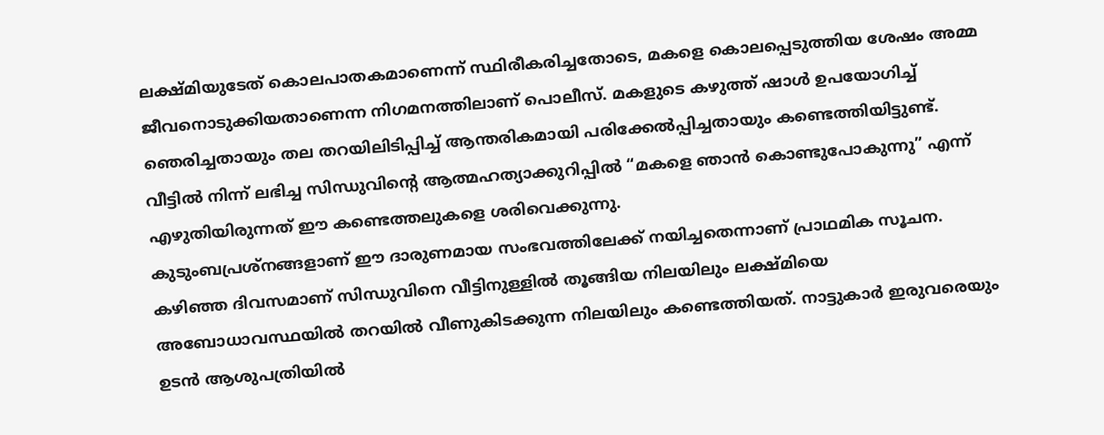ലക്ഷ്മിയുടേത് കൊലപാതകമാണെന്ന് സ്ഥിരീകരിച്ചതോടെ, മകളെ കൊലപ്പെടുത്തിയ ശേഷം അമ്മ ജീവനൊടുക്കിയതാണെന്ന നിഗമനത്തിലാണ് പൊലീസ്. മകളുടെ കഴുത്ത് ഷാൾ ഉപയോഗിച്ച് ഞെരിച്ചതായും തല തറയിലിടിപ്പിച്ച് ആന്തരികമായി പരിക്കേൽപ്പിച്ചതായും കണ്ടെത്തിയിട്ടുണ്ട്. വീട്ടിൽ നിന്ന് ലഭിച്ച സിന്ധുവിന്റെ ആത്മഹത്യാക്കുറിപ്പിൽ “മകളെ ഞാൻ കൊണ്ടുപോകുന്നു” എന്ന് എഴുതിയിരുന്നത് ഈ കണ്ടെത്തലുകളെ ശരിവെക്കുന്നു.
കുടുംബപ്രശ്നങ്ങളാണ് ഈ ദാരുണമായ സംഭവത്തിലേക്ക് നയിച്ചതെന്നാണ് പ്രാഥമിക സൂചന. കഴിഞ്ഞ ദിവസമാണ് സിന്ധുവിനെ വീട്ടിനുള്ളിൽ തൂങ്ങിയ നിലയിലും ലക്ഷ്മിയെ അബോധാവസ്ഥയിൽ തറയിൽ വീണുകിടക്കുന്ന നിലയിലും കണ്ടെത്തിയത്. നാട്ടുകാർ ഇരുവരെയും ഉടൻ ആശുപത്രിയിൽ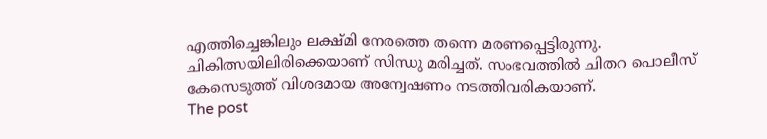എത്തിച്ചെങ്കിലും ലക്ഷ്മി നേരത്തെ തന്നെ മരണപ്പെട്ടിരുന്നു. ചികിത്സയിലിരിക്കെയാണ് സിന്ധു മരിച്ചത്. സംഭവത്തിൽ ചിതറ പൊലീസ് കേസെടുത്ത് വിശദമായ അന്വേഷണം നടത്തിവരികയാണ്.
The post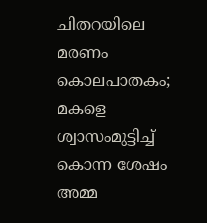ചിതറയിലെ മരണം കൊലപാതകം; മകളെ ശ്വാസംമുട്ടിച്ച് കൊന്ന ശേഷം അമ്മ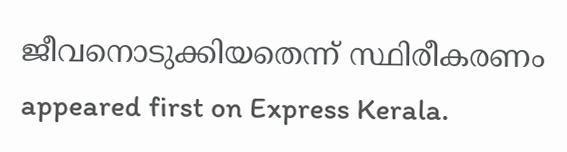ജീവനൊടുക്കിയതെന്ന് സ്ഥിരീകരണം appeared first on Express Kerala.